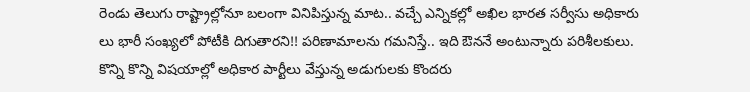రెండు తెలుగు రాష్ట్రాల్లోనూ బలంగా వినిపిస్తున్న మాట.. వచ్చే ఎన్నికల్లో అఖిల భారత సర్వీసు అధికారు లు భారీ సంఖ్యలో పోటీకి దిగుతారని!! పరిణామాలను గమనిస్తే.. ఇది ఔననే అంటున్నారు పరిశీలకులు. కొన్ని కొన్ని విషయాల్లో అధికార పార్టీలు వేస్తున్న అడుగులకు కొందరు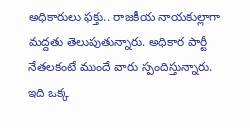అధికారులు ఫక్తు.. రాజకీయ నాయకుల్లాగా మద్దతు తెలుపుతున్నారు. అధికార పార్టీ నేతలకంటే ముందే వారు స్పందిస్తున్నారు.
ఇది ఒక్క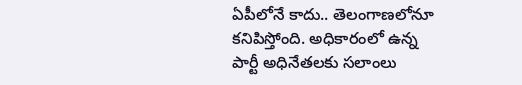ఏపీలోనే కాదు.. తెలంగాణలోనూ కనిపిస్తోంది. అధికారంలో ఉన్న పార్టీ అధినేతలకు సలాంలు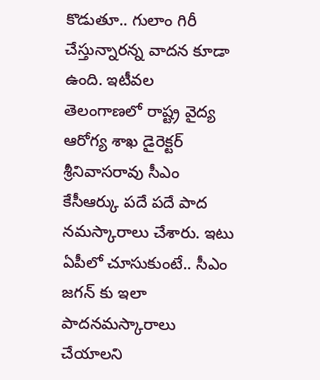కొడుతూ.. గులాం గిరీ చేస్తున్నారన్న వాదన కూడా ఉంది. ఇటీవల తెలంగాణలో రాష్ట్ర వైద్య ఆరోగ్య శాఖ డైరెక్టర్ శ్రీనివాసరావు సీఎం కేసీఆర్కు పదే పదే పాద నమస్కారాలు చేశారు. ఇటు ఏపీలో చూసుకుంటే.. సీఎం జగన్ కు ఇలా పాదనమస్కారాలు చేయాలని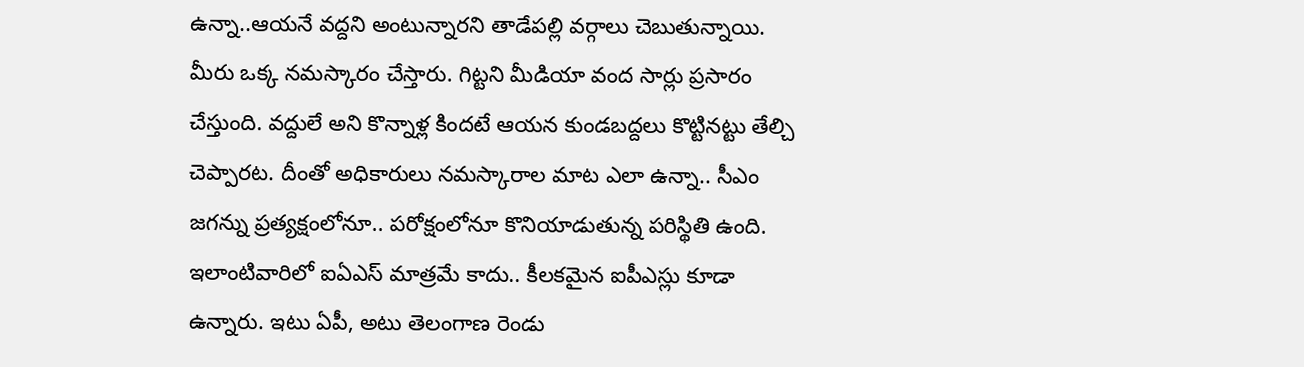ఉన్నా..ఆయనే వద్దని అంటున్నారని తాడేపల్లి వర్గాలు చెబుతున్నాయి.
మీరు ఒక్క నమస్కారం చేస్తారు. గిట్టని మీడియా వంద సార్లు ప్రసారం చేస్తుంది. వద్దులే అని కొన్నాళ్ల కిందటే ఆయన కుండబద్దలు కొట్టినట్టు తేల్చి చెప్పారట. దీంతో అధికారులు నమస్కారాల మాట ఎలా ఉన్నా.. సీఎం జగన్ను ప్రత్యక్షంలోనూ.. పరోక్షంలోనూ కొనియాడుతున్న పరిస్థితి ఉంది. ఇలాంటివారిలో ఐఏఎస్ మాత్రమే కాదు.. కీలకమైన ఐపీఎస్లు కూడా ఉన్నారు. ఇటు ఏపీ, అటు తెలంగాణ రెండు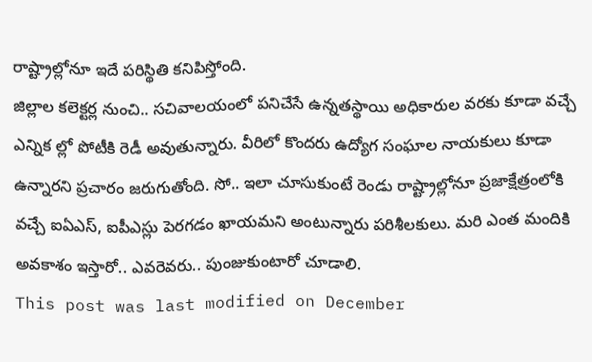రాష్ట్రాల్లోనూ ఇదే పరిస్థితి కనిపిస్తోంది.
జిల్లాల కలెక్టర్ల నుంచి.. సచివాలయంలో పనిచేసే ఉన్నతస్థాయి అధికారుల వరకు కూడా వచ్చే ఎన్నిక ల్లో పోటీకి రెడీ అవుతున్నారు. వీరిలో కొందరు ఉద్యోగ సంఘాల నాయకులు కూడా ఉన్నారని ప్రచారం జరుగుతోంది. సో.. ఇలా చూసుకుంటే రెండు రాష్ట్రాల్లోనూ ప్రజాక్షేత్రంలోకి వచ్చే ఐఏఎస్, ఐపీఎస్లు పెరగడం ఖాయమని అంటున్నారు పరిశీలకులు. మరి ఎంత మందికి అవకాశం ఇస్తారో.. ఎవరెవరు.. పుంజుకుంటారో చూడాలి.
This post was last modified on December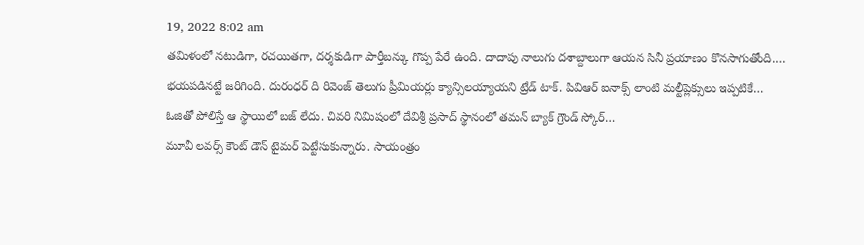19, 2022 8:02 am
తమిళంలో నటుడిగా, రచయితగా, దర్శకుడిగా పార్తీబన్కు గొప్ప పేరే ఉంది. దాదాపు నాలుగు దశాబ్దాలుగా ఆయన సినీ ప్రయాణం కొనసాగుతోంది.…
భయపడినట్టే జరిగింది. దురంధర్ ది రివెంజ్ తెలుగు ప్రీమియర్లు క్యాన్సిలయ్యాయని ట్రేడ్ టాక్. పివిఆర్ ఐనాక్స్ లాంటి మల్టీప్లెక్సులు ఇప్పటికే…
ఓజితో పోలిస్తే ఆ స్థాయిలో బజ్ లేదు. చివరి నిమిషంలో దేవిశ్రీ ప్రసాద్ స్థానంలో తమన్ బ్యాక్ గ్రౌండ్ స్కోర్…
మూవీ లవర్స్ కౌంట్ డౌన్ టైమర్ పెట్టేసుకున్నారు. సాయంత్రం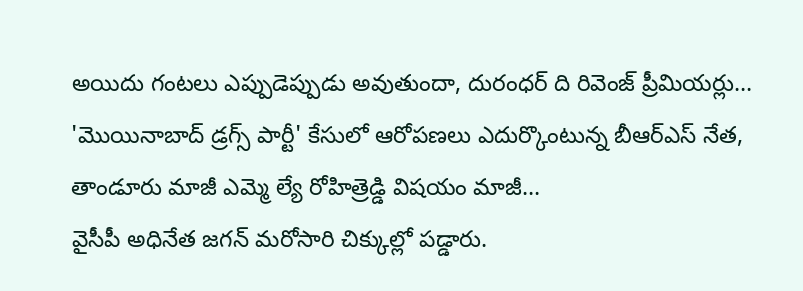అయిదు గంటలు ఎప్పుడెప్పుడు అవుతుందా, దురంధర్ ది రివెంజ్ ప్రీమియర్లు…
'మొయినాబాద్ డ్రగ్స్ పార్టీ' కేసులో ఆరోపణలు ఎదుర్కొంటున్న బీఆర్ఎస్ నేత, తాండూరు మాజీ ఎమ్మె ల్యే రోహిత్రెడ్డి విషయం మాజీ…
వైసీపీ అధినేత జగన్ మరోసారి చిక్కుల్లో పడ్డారు.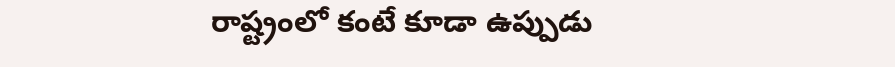రాష్ట్రంలో కంటే కూడా ఉప్పుడు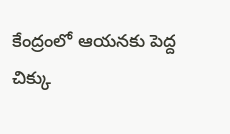కేంద్రంలో ఆయనకు పెద్ద చిక్కు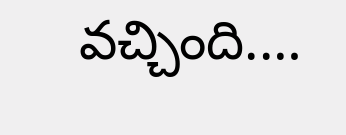వచ్చింది.…